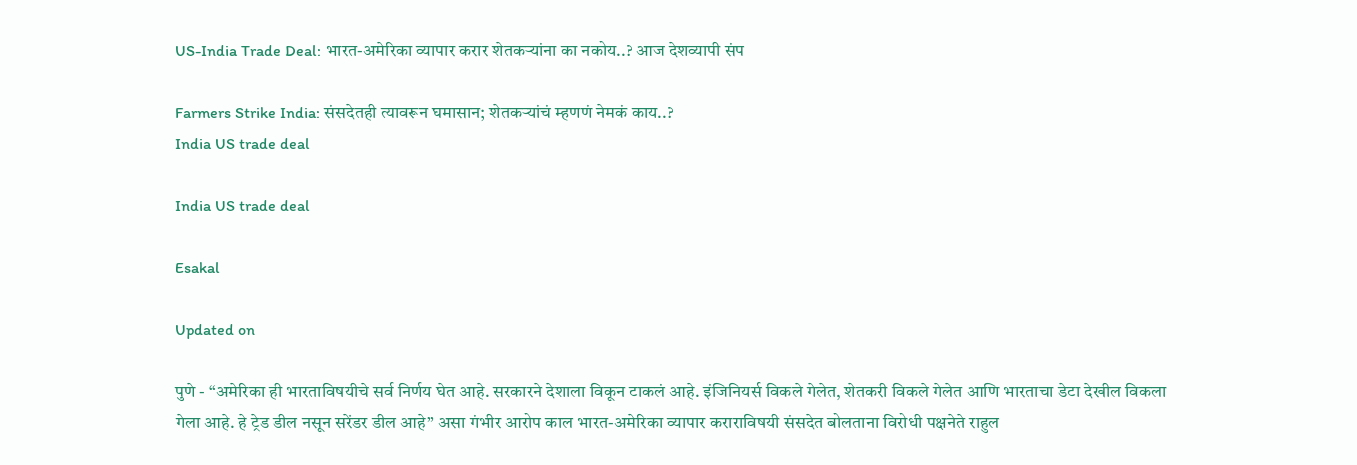US-India Trade Deal: भारत-अमेरिका व्यापार करार शेतकऱ्यांना का नकोय..? आज देशव्यापी संप

Farmers Strike India: संसदेतही त्यावरून घमासान; शेतकऱ्यांचं म्हणणं नेमकं काय..?
India US trade deal

India US trade deal

Esakal

Updated on

पुणे - “अमेरिका ही भारताविषयीचे सर्व निर्णय घेत आहे. सरकारने देशाला विकून टाकलं आहे. इंजिनियर्स विकले गेलेत, शेतकरी विकले गेलेत आणि भारताचा डेटा देखील विकला गेला आहे. हे ट्रेड डील नसून सरेंडर डील आहे” असा गंभीर आरोप काल भारत-अमेरिका व्यापार कराराविषयी संसदेत बोलताना विरोधी पक्षनेते राहुल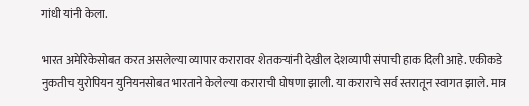गांधी यांनी केला.

भारत अमेरिकेसोबत करत असलेल्या व्यापार करारावर शेतकऱ्यांनी देखील देशव्यापी संपाची हाक दिली आहे. एकीकडे नुकतीच युरोपियन युनियनसोबत भारताने केलेल्या कराराची घोषणा झाली. या कराराचे सर्व स्तरातून स्वागत झाले. मात्र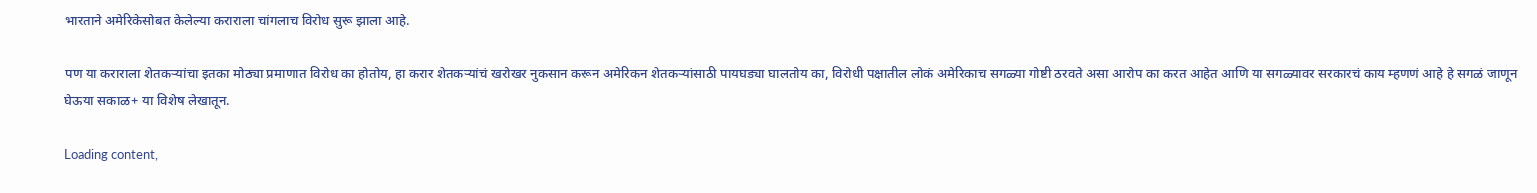भारताने अमेरिकेसोबत केलेल्या कराराला चांगलाच विरोध सुरू झाला आहे.

पण या कराराला शेतकऱ्यांचा इतका मोठ्या प्रमाणात विरोध का होतोय, हा करार शेतकऱ्यांचं खरोखर नुकसान करून अमेरिकन शेतकऱ्यांसाठी पायघड्या घालतोय का, विरोधी पक्षातील लोकं अमेरिकाच सगळ्या गोष्टी ठरवते असा आरोप का करत आहेत आणि या सगळ्यावर सरकारचं काय म्हणणं आहे हे सगळं जाणून घेऊया सकाळ+ या विशेष लेखातून.

Loading content,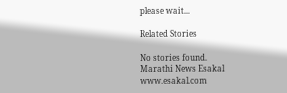please wait...

Related Stories

No stories found.
Marathi News Esakal
www.esakal.com